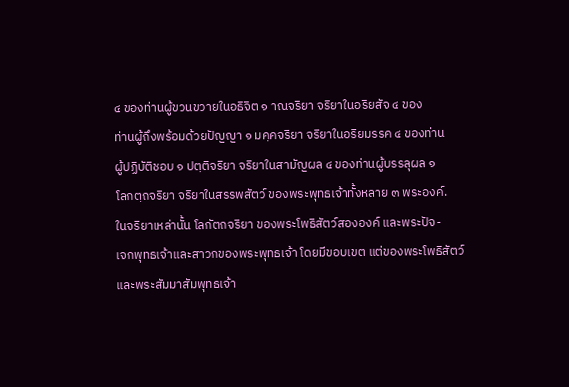๔ ของท่านผู้ขวนขวายในอธิจิต ๑ าณจริยา จริยาในอริยสัจ ๔ ของ
ท่านผู้ถึงพร้อมด้วยปัญญา ๑ มคฺคจริยา จริยาในอริยมรรค ๔ ของท่าน
ผู้ปฏิบัติชอบ ๑ ปตฺติจริยา จริยาในสามัญผล ๔ ของท่านผู้บรรลุผล ๑
โลกตฺถจริยา จริยาในสรรพสัตว์ ของพระพุทธเจ้าทั้งหลาย ๓ พระองค์.
ในจริยาเหล่านั้น โลกัตถจริยา ของพระโพธิสัตว์สององค์ และพระปัจ-
เจกพุทธเจ้าและสาวกของพระพุทธเจ้า โดยมีขอบเขต แต่ของพระโพธิสัตว์
และพระสัมมาสัมพุทธเจ้า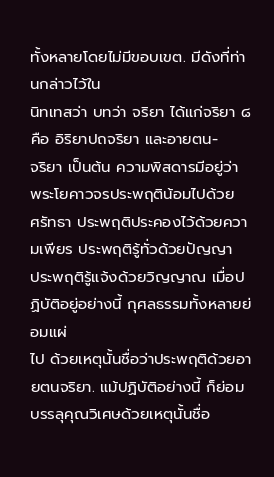ทั้งหลายโดยไม่มีขอบเขต. มีดังที่ท่านกล่าวไว้ใน
นิทเทสว่า บทว่า จริยา ได้แก่จริยา ๘ คือ อิริยาปถจริยา และอายตน-
จริยา เป็นต้น ความพิสดารมีอยู่ว่า พระโยคาวจรประพฤติน้อมไปด้วย
ศรัทธา ประพฤติประคองไว้ด้วยความเพียร ประพฤติรู้ทั่วด้วยปัญญา
ประพฤติรู้แจ้งด้วยวิญญาณ เมื่อปฏิบัติอยู่อย่างนี้ กุศลธรรมทั้งหลายย่อมแผ่
ไป ด้วยเหตุนั้นชื่อว่าประพฤติด้วยอายตนจริยา. แม้ปฏิบัติอย่างนี้ ก็ย่อม
บรรลุคุณวิเศษด้วยเหตุนั้นชื่อ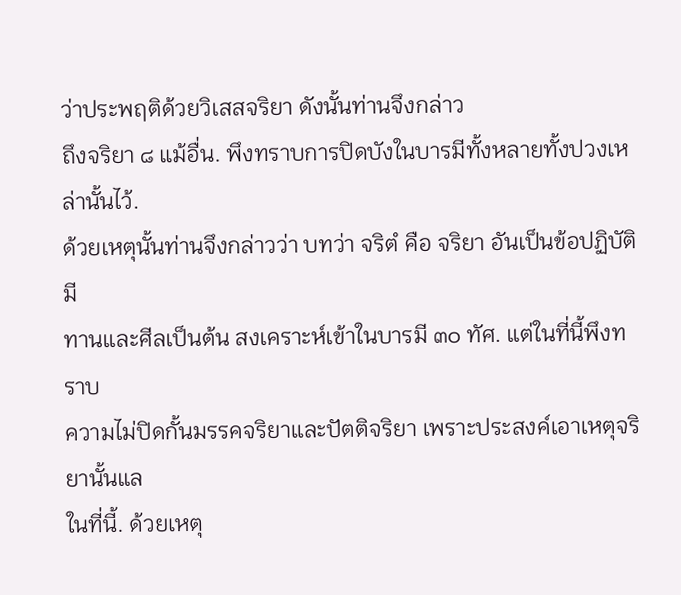ว่าประพฤติด้วยวิเสสจริยา ดังนั้นท่านจึงกล่าว
ถึงจริยา ๘ แม้อื่น. พึงทราบการปิดบังในบารมีทั้งหลายทั้งปวงเหล่านั้นไว้.
ด้วยเหตุนั้นท่านจึงกล่าวว่า บทว่า จริตํ คือ จริยา อันเป็นข้อปฏิบัติมี
ทานและศีลเป็นต้น สงเคราะห์เข้าในบารมี ๓๐ ทัศ. แต่ในที่นี้พึงทราบ
ความไม่ปิดกั้นมรรคจริยาและปัตติจริยา เพราะประสงค์เอาเหตุจริยานั้นแล
ในที่นี้. ด้วยเหตุ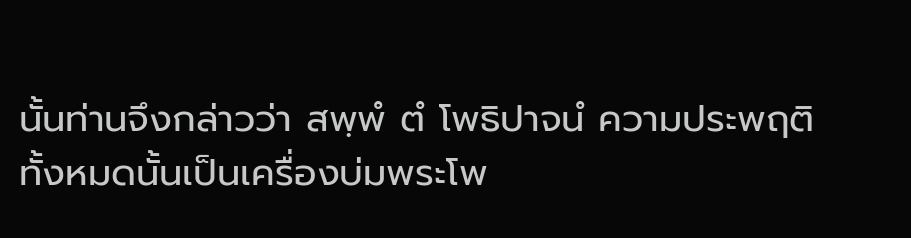นั้นท่านจึงกล่าวว่า สพฺพํ ตํ โพธิปาจนํ ความประพฤติ
ทั้งหมดนั้นเป็นเครื่องบ่มพระโพ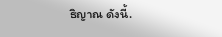ธิญาณ ดังนี้.